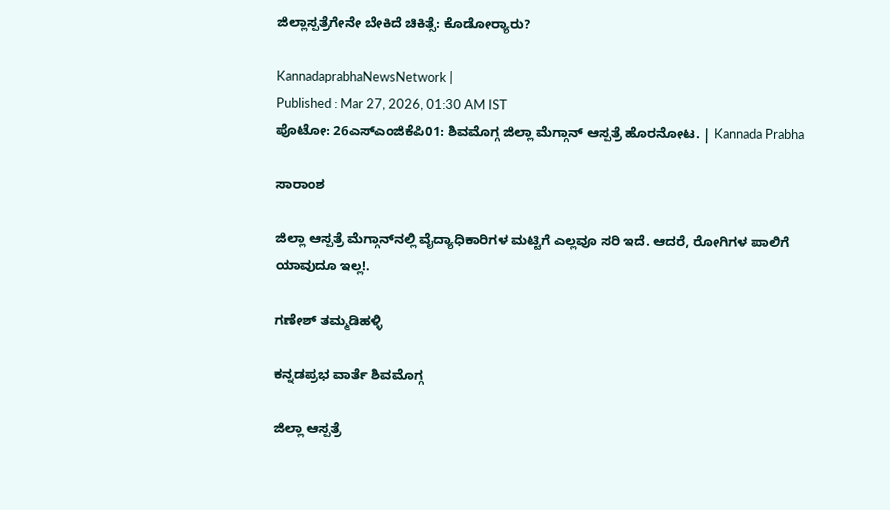ಜಿಲ್ಲಾಸ್ಪತ್ರೆಗೇನೇ ಬೇಕಿದೆ ಚಿಕಿತ್ಸೆ: ಕೊಡೋರ್‍ಯಾರು?

KannadaprabhaNewsNetwork |
Published : Mar 27, 2026, 01:30 AM IST
ಪೊಟೋ: 26ಎಸ್‌ಎಂಜಿಕೆಪಿ01: ಶಿವಮೊಗ್ಗ ಜಿಲ್ಲಾ ಮೆಗ್ಗಾನ್‌ ಆಸ್ಪತ್ರೆ ಹೊರನೋಟ. | Kannada Prabha

ಸಾರಾಂಶ

ಜಿಲ್ಲಾ ಆಸ್ಪತ್ರೆ ಮೆಗ್ಗಾನ್‌ನಲ್ಲಿ ವೈದ್ಯಾಧಿಕಾರಿಗಳ ಮಟ್ಟಿಗೆ ಎಲ್ಲವೂ ಸರಿ ಇದೆ. ಆದರೆ, ರೋಗಿಗಳ ಪಾಲಿಗೆ ಯಾವುದೂ ಇಲ್ಲ!.

ಗಣೇಶ್‌ ತಮ್ಮಡಿಹಳ್ಳಿ

ಕನ್ನಡಪ್ರಭ ವಾರ್ತೆ ಶಿವಮೊಗ್ಗ

ಜಿಲ್ಲಾ ಆಸ್ಪತ್ರೆ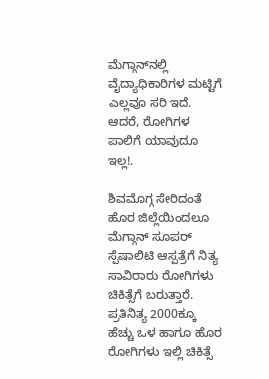ಮೆಗ್ಗಾನ್‌ನಲ್ಲಿ ವೈದ್ಯಾಧಿಕಾರಿಗಳ ಮಟ್ಟಿಗೆ ಎಲ್ಲವೂ ಸರಿ ಇದೆ. ಆದರೆ, ರೋಗಿಗಳ ಪಾಲಿಗೆ ಯಾವುದೂ ಇಲ್ಲ!.

ಶಿವಮೊಗ್ಗ ಸೇರಿದಂತೆ ಹೊರ ಜಿಲ್ಲೆಯಿಂದಲೂ ಮೆಗ್ಗಾನ್‌ ಸೂಪರ್‌ ಸ್ಪೆಷಾಲಿಟಿ ಆಸ್ಪತ್ರೆಗೆ ನಿತ್ಯ ಸಾವಿರಾರು ರೋಗಿಗಳು ಚಿಕಿತ್ಸೆಗೆ ಬರುತ್ತಾರೆ. ಪ್ರತಿನಿತ್ಯ 2000ಕ್ಕೂ ಹೆಚ್ಚು ಒಳ ಹಾಗೂ ಹೊರ ರೋಗಿಗಳು ಇಲ್ಲಿ ಚಿಕಿತ್ಸೆ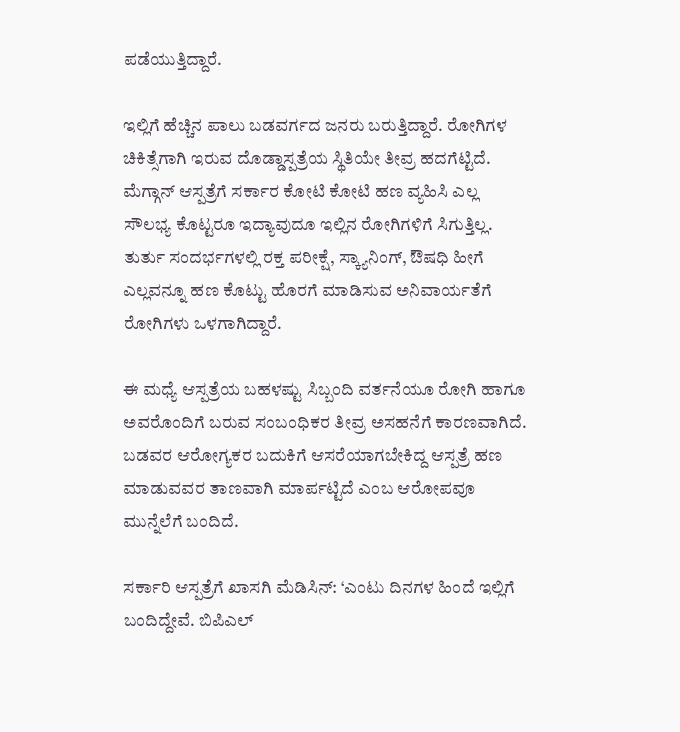ಪಡೆಯುತ್ತಿದ್ದಾರೆ.

ಇಲ್ಲಿಗೆ ಹೆಚ್ಚಿನ ಪಾಲು ಬಡವರ್ಗದ ಜನರು ಬರುತ್ತಿದ್ದಾರೆ. ರೋಗಿಗಳ ಚಿಕಿತ್ಸೆಗಾಗಿ ಇರುವ ದೊಡ್ಡಾಸ್ಪತ್ರೆಯ ಸ್ಥಿತಿಯೇ ತೀವ್ರ ಹದಗೆಟ್ಟಿದೆ. ಮೆಗ್ಗಾನ್‌ ಆಸ್ಪತ್ರೆಗೆ ಸರ್ಕಾರ ಕೋಟಿ ಕೋಟಿ ಹಣ ವ್ಯಹಿಸಿ ಎಲ್ಲ ಸೌಲಭ್ಯ ಕೊಟ್ಟರೂ ಇದ್ಯಾವುದೂ ಇಲ್ಲಿನ ರೋಗಿಗಳಿಗೆ ಸಿಗುತ್ತಿಲ್ಲ. ತುರ್ತು ಸಂದರ್ಭಗಳಲ್ಲಿ ರಕ್ತ ಪರೀಕ್ಷೆ, ಸ್ಕ್ಯಾನಿಂಗ್‌, ಔಷಧಿ ಹೀಗೆ ಎಲ್ಲವನ್ನೂ ಹಣ ಕೊಟ್ಟು ಹೊರಗೆ ಮಾಡಿಸುವ ಅನಿವಾರ್ಯತೆಗೆ ರೋಗಿಗಳು ಒಳಗಾಗಿದ್ದಾರೆ.

ಈ ಮಧ್ಯೆ ಆಸ್ಪತ್ರೆಯ ಬಹಳಷ್ಟು ಸಿಬ್ಬಂದಿ ವರ್ತನೆಯೂ ರೋಗಿ ಹಾಗೂ ಅವರೊಂದಿಗೆ ಬರುವ ಸಂಬಂಧಿಕರ ತೀವ್ರ ಅಸಹನೆಗೆ ಕಾರಣವಾಗಿದೆ. ಬಡವರ ಆರೋಗ್ಯಕರ ಬದುಕಿಗೆ ಆಸರೆಯಾಗಬೇಕಿದ್ದ ಆಸ್ಪತ್ರೆ ಹಣ ಮಾಡುವವರ ತಾಣವಾಗಿ ಮಾರ್ಪಟ್ಟಿದೆ ಎಂಬ ಆರೋಪವೂ ಮುನ್ನೆಲೆಗೆ ಬಂದಿದೆ.

ಸರ್ಕಾರಿ ಆಸ್ಪತ್ರೆಗೆ ಖಾಸಗಿ ಮೆಡಿಸಿನ್‌: ‘ಎಂಟು ದಿನಗಳ ಹಿಂದೆ ಇಲ್ಲಿಗೆ ಬಂದಿದ್ದೇವೆ. ಬಿಪಿಎಲ್‌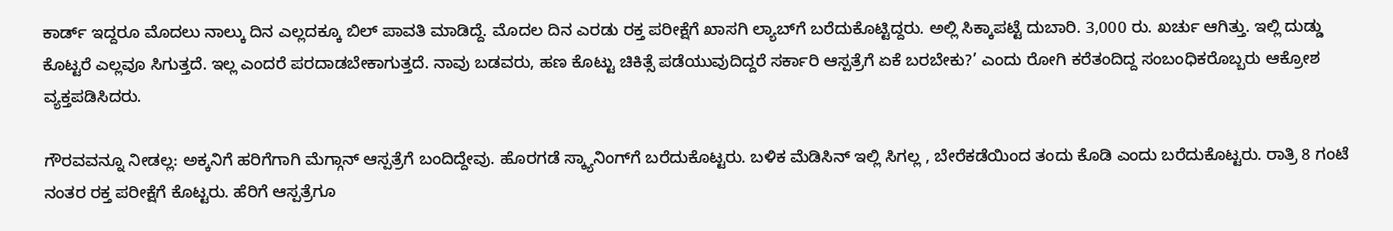ಕಾರ್ಡ್‌ ಇದ್ದರೂ ಮೊದಲು ನಾಲ್ಕು ದಿನ ಎಲ್ಲದಕ್ಕೂ ಬಿಲ್ ಪಾವತಿ ಮಾಡಿದ್ದೆ. ಮೊದಲ ದಿನ ಎರಡು ರಕ್ತ ಪರೀಕ್ಷೆಗೆ ಖಾಸಗಿ ಲ್ಯಾಬ್‌ಗೆ ಬರೆದುಕೊಟ್ಟಿದ್ದರು. ಅಲ್ಲಿ ಸಿಕ್ಕಾಪಟ್ಟೆ ದುಬಾರಿ. 3,000 ರು. ಖರ್ಚು ಆಗಿತ್ತು. ಇಲ್ಲಿ ದುಡ್ಡು ಕೊಟ್ಟರೆ ಎಲ್ಲವೂ ಸಿಗುತ್ತದೆ. ಇಲ್ಲ ಎಂದರೆ ಪರದಾಡಬೇಕಾಗುತ್ತದೆ. ನಾವು ಬಡವರು, ಹಣ ಕೊಟ್ಟು ಚಿಕಿತ್ಸೆ ಪಡೆಯುವುದಿದ್ದರೆ ಸರ್ಕಾರಿ ಆಸ್ಪತ್ರೆಗೆ ಏಕೆ ಬರಬೇಕು?’ ಎಂದು ರೋಗಿ ಕರೆತಂದಿದ್ದ ಸಂಬಂಧಿಕರೊಬ್ಬರು ಆಕ್ರೋಶ ವ್ಯಕ್ತಪಡಿಸಿದರು.

ಗೌರವವನ್ನೂ ನೀಡಲ್ಲ: ಅಕ್ಕನಿಗೆ ಹರಿಗೆಗಾಗಿ ಮೆಗ್ಗಾನ್‌ ಆಸ್ಪತ್ರೆಗೆ ಬಂದಿದ್ದೇವು. ಹೊರಗಡೆ ಸ್ಕ್ಯಾನಿಂಗ್‌ಗೆ ಬರೆದುಕೊಟ್ಟರು. ಬಳಿಕ ಮೆಡಿಸಿನ್‌ ಇಲ್ಲಿ ಸಿಗಲ್ಲ , ಬೇರೆಕಡೆಯಿಂದ ತಂದು ಕೊಡಿ ಎಂದು ಬರೆದುಕೊಟ್ಟರು. ರಾತ್ರಿ 8 ಗಂಟೆ ನಂತರ ರಕ್ತ ಪರೀಕ್ಷೆಗೆ ಕೊಟ್ಟರು. ಹೆರಿಗೆ ಆಸ್ಪತ್ರೆಗೂ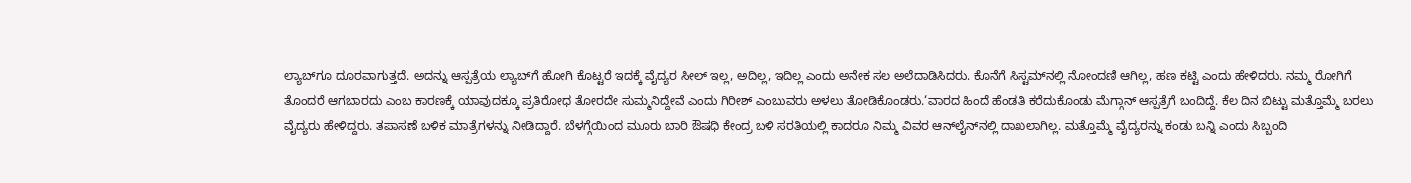ಲ್ಯಾಬ್‌ಗೂ ದೂರವಾಗುತ್ತದೆ. ಅದನ್ನು ಆಸ್ಪತ್ರೆಯ ಲ್ಯಾಬ್‌ಗೆ ಹೋಗಿ ಕೊಟ್ಟರೆ ಇದಕ್ಕೆ ವೈದ್ಯರ ಸೀಲ್‌ ಇಲ್ಲ, ಅದಿಲ್ಲ, ಇದಿಲ್ಲ ಎಂದು ಅನೇಕ ಸಲ ಅಲೆದಾಡಿಸಿದರು. ಕೊನೆಗೆ ಸಿಸ್ಟಮ್‌ನಲ್ಲಿ ನೋಂದಣಿ ಆಗಿಲ್ಲ, ಹಣ ಕಟ್ಟಿ ಎಂದು ಹೇಳಿದರು. ನಮ್ಮ ರೋಗಿಗೆ ತೊಂದರೆ ಆಗಬಾರದು ಎಂಬ ಕಾರಣಕ್ಕೆ ಯಾವುದಕ್ಕೂ ಪ್ರತಿರೋಧ ತೋರದೇ ಸುಮ್ಮನಿದ್ದೇವೆ ಎಂದು ಗಿರೀಶ್‌ ಎಂಬುವರು ಅಳಲು ತೋಡಿಕೊಂಡರು.‘ವಾರದ ಹಿಂದೆ ಹೆಂಡತಿ ಕರೆದುಕೊಂಡು ಮೆಗ್ಗಾನ್‌ ಆಸ್ಪತ್ರೆಗೆ ಬಂದಿದ್ದೆ. ಕೆಲ ದಿನ ಬಿಟ್ಟು ಮತ್ತೊಮ್ಮೆ ಬರಲು ವೈದ್ಯರು ಹೇಳಿದ್ದರು. ತಪಾಸಣೆ ಬಳಿಕ ಮಾತ್ರೆಗಳನ್ನು ನೀಡಿದ್ದಾರೆ. ಬೆಳಗ್ಗೆಯಿಂದ ಮೂರು ಬಾರಿ ಔಷಧಿ ಕೇಂದ್ರ ಬಳಿ ಸರತಿಯಲ್ಲಿ ಕಾದರೂ ನಿಮ್ಮ ವಿವರ ಆನ್‌ಲೈನ್‌ನಲ್ಲಿ ದಾಖಲಾಗಿಲ್ಲ. ಮತ್ತೊಮ್ಮೆ ವೈದ್ಯರನ್ನು ಕಂಡು ಬನ್ನಿ ಎಂದು ಸಿಬ್ಬಂದಿ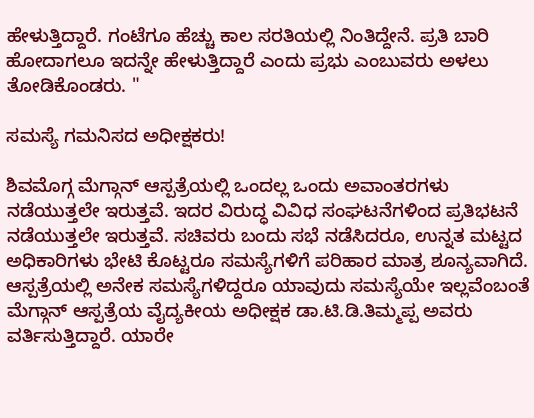ಹೇಳುತ್ತಿದ್ದಾರೆ. ಗಂಟೆಗೂ ಹೆಚ್ಚು ಕಾಲ ಸರತಿಯಲ್ಲಿ ನಿಂತಿದ್ದೇನೆ. ಪ್ರತಿ ಬಾರಿ ಹೋದಾಗಲೂ ಇದನ್ನೇ ಹೇಳುತ್ತಿದ್ದಾರೆ ಎಂದು ಪ್ರಭು ಎಂಬುವರು ಅಳಲು ತೋಡಿಕೊಂಡರು. "

ಸಮಸ್ಯೆ ಗಮನಿಸದ ಅಧೀಕ್ಷಕರು!

ಶಿವಮೊಗ್ಗ ಮೆಗ್ಗಾನ್ ಆಸ್ಪತ್ರೆಯಲ್ಲಿ ಒಂದಲ್ಲ ಒಂದು ಅವಾಂತರಗಳು ನಡೆಯುತ್ತಲೇ ಇರುತ್ತವೆ. ಇದರ ವಿರುದ್ಧ ವಿವಿಧ ಸಂಘಟನೆಗಳಿಂದ ಪ್ರತಿಭಟನೆ ನಡೆಯುತ್ತಲೇ ಇರುತ್ತವೆ. ಸಚಿವರು ಬಂದು ಸಭೆ ನಡೆಸಿದರೂ, ಉನ್ನತ ಮಟ್ಟದ ಅಧಿಕಾರಿಗಳು ಭೇಟಿ ಕೊಟ್ಟರೂ ಸಮಸ್ಯೆಗಳಿಗೆ ಪರಿಹಾರ ಮಾತ್ರ ಶೂನ್ಯವಾಗಿದೆ. ಆಸ್ಪತ್ರೆಯಲ್ಲಿ ಅನೇಕ ಸಮಸ್ಯೆಗಳಿದ್ದರೂ ಯಾವುದು ಸಮಸ್ಯೆಯೇ ಇಲ್ಲವೆಂಬಂತೆ ಮೆಗ್ಗಾನ್‌ ಆಸ್ಪತ್ರೆಯ ವೈದ್ಯಕೀಯ ಅಧೀಕ್ಷಕ ಡಾ.ಟಿ.ಡಿ.ತಿಮ್ಮಪ್ಪ ಅವರು ವರ್ತಿಸುತ್ತಿದ್ದಾರೆ. ಯಾರೇ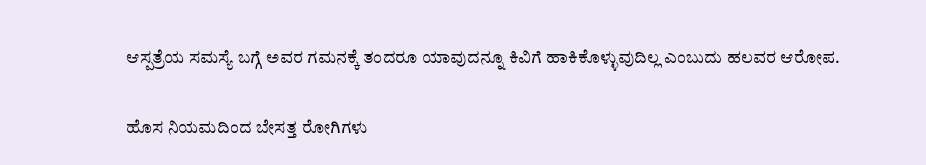ಆಸ್ಪತ್ರೆಯ ಸಮಸ್ಯೆ ಬಗ್ಗೆ ಅವರ ಗಮನಕ್ಕೆ ತಂದರೂ ಯಾವುದನ್ನೂ ಕಿವಿಗೆ ಹಾಕಿಕೊಳ್ಳುವುದಿಲ್ಲ ಎಂಬುದು ಹಲವರ ಆರೋಪ.

ಹೊಸ ನಿಯಮದಿಂದ ಬೇಸತ್ತ ರೋಗಿಗಳು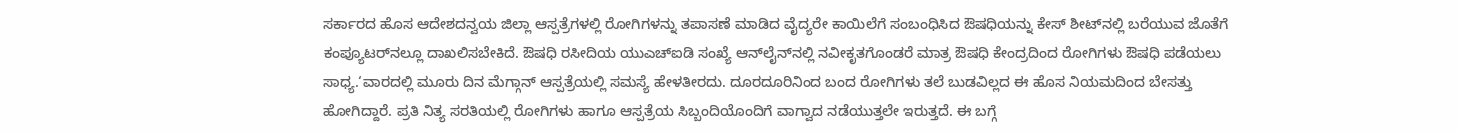ಸರ್ಕಾರದ ಹೊಸ ಆದೇಶದನ್ವಯ ಜಿಲ್ಲಾ ಆಸ್ಪತ್ರೆಗಳಲ್ಲಿ ರೋಗಿಗಳನ್ನು ತಪಾಸಣೆ ಮಾಡಿದ ವೈದ್ಯರೇ ಕಾಯಿಲೆಗೆ ಸಂಬಂಧಿಸಿದ ಔಷಧಿಯನ್ನು ಕೇಸ್ ಶೀಟ್‌ನಲ್ಲಿ ಬರೆಯುವ ಜೊತೆಗೆ ಕಂಪ್ಯೂಟರ್‌ನಲ್ಲೂ ದಾಖಲಿಸಬೇಕಿದೆ. ಔಷಧಿ ರಸೀದಿಯ ಯುಎಚ್‌ಐಡಿ ಸಂಖ್ಯೆ ಆನ್‌ಲೈನ್‌ನಲ್ಲಿ ನವೀಕೃತಗೊಂಡರೆ ಮಾತ್ರ ಔಷಧಿ ಕೇಂದ್ರದಿಂದ ರೋಗಿಗಳು ಔಷಧಿ ಪಡೆಯಲು ಸಾಧ್ಯ.‘ವಾರದಲ್ಲಿ ಮೂರು ದಿನ ಮೆಗ್ಗಾನ್ ಆಸ್ಪತ್ರೆಯಲ್ಲಿ ಸಮಸ್ಯೆ ಹೇಳತೀರದು. ದೂರದೂರಿನಿಂದ ಬಂದ ರೋಗಿಗಳು ತಲೆ ಬುಡವಿಲ್ಲದ ಈ ಹೊಸ ನಿಯಮದಿಂದ ಬೇಸತ್ತು ಹೋಗಿದ್ದಾರೆ. ಪ್ರತಿ ನಿತ್ಯ ಸರತಿಯಲ್ಲಿ ರೋಗಿಗಳು ಹಾಗೂ ಆಸ್ಪತ್ರೆಯ ಸಿಬ್ಬಂದಿಯೊಂದಿಗೆ ವಾಗ್ವಾದ ನಡೆಯುತ್ತಲೇ ಇರುತ್ತದೆ. ಈ ಬಗ್ಗೆ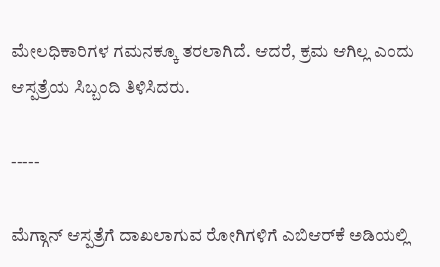ಮೇಲಧಿಕಾರಿಗಳ ಗಮನಕ್ಕೂ ತರಲಾಗಿದೆ. ಆದರೆ, ಕ್ರಮ ಆಗಿಲ್ಲ ಎಂದು ಆಸ್ಪತ್ರೆಯ ಸಿಬ್ಬಂದಿ ತಿಳಿಸಿದರು.

-----

ಮೆಗ್ಗಾನ್‌ ಆಸ್ಪತ್ರೆಗೆ ದಾಖಲಾಗುವ ರೋಗಿಗಳಿಗೆ ಎಬಿಆರ್‌ಕೆ ಅಡಿಯಲ್ಲಿ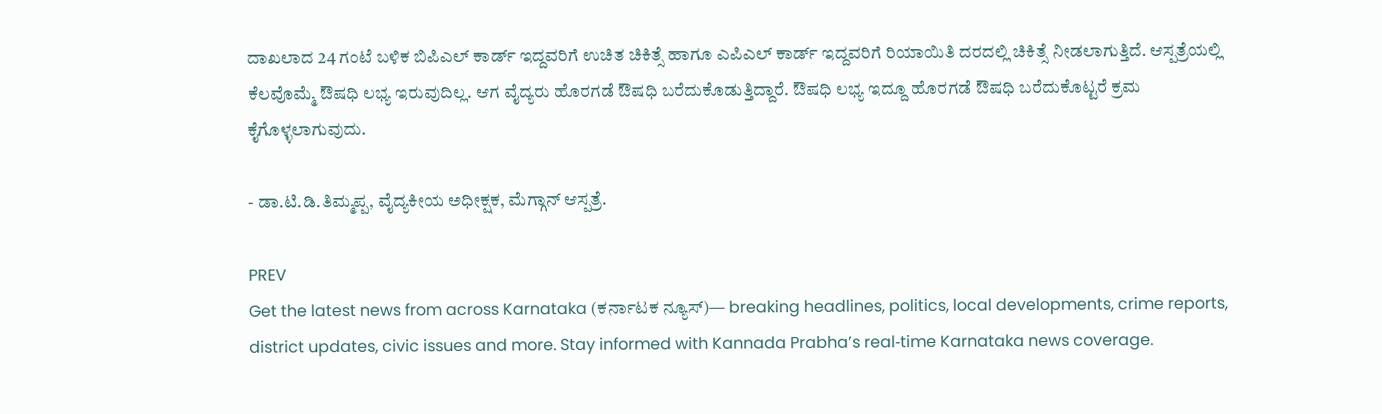ದಾಖಲಾದ 24 ಗಂಟೆ ಬಳಿಕ ಬಿಪಿಎಲ್‌ ಕಾರ್ಡ್‌ ಇದ್ದವರಿಗೆ ಉಚಿತ ಚಿಕಿತ್ಸೆ ಹಾಗೂ ಎಪಿಎಲ್‌ ಕಾರ್ಡ್‌ ಇದ್ದವರಿಗೆ ರಿಯಾಯಿತಿ ದರದಲ್ಲಿ ಚಿಕಿತ್ಸೆ ನೀಡಲಾಗುತ್ತಿದೆ. ಆಸ್ಪತ್ರೆಯಲ್ಲಿ ಕೆಲವೊಮ್ಮೆ ಔಷಧಿ ಲಭ್ಯ ಇರುವುದಿಲ್ಲ. ಆಗ ವೈದ್ಯರು ಹೊರಗಡೆ ಔಷಧಿ ಬರೆದುಕೊಡುತ್ತಿದ್ದಾರೆ. ಔಷಧಿ ಲಭ್ಯ ಇದ್ದೂ ಹೊರಗಡೆ ಔಷಧಿ ಬರೆದುಕೊಟ್ಟರೆ ಕ್ರಮ ಕೈಗೊಳ್ಳಲಾಗುವುದು.

- ಡಾ.ಟಿ.ಡಿ.ತಿಮ್ಮಪ್ಪ, ವೈದ್ಯಕೀಯ ಅಧೀಕ್ಷಕ, ಮೆಗ್ಗಾನ್‌ ಆಸ್ಪತ್ರೆ.

PREV
Get the latest news from across Karnataka (ಕರ್ನಾಟಕ ನ್ಯೂಸ್)— breaking headlines, politics, local developments, crime reports, district updates, civic issues and more. Stay informed with Kannada Prabha’s real‑time Karnataka news coverage.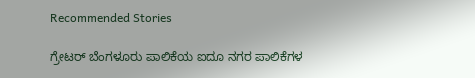Recommended Stories

ಗ್ರೇಟರ್‌ ಬೆಂಗಳೂರು ಪಾಲಿಕೆಯ ಐದೂ ನಗರ ಪಾಲಿಕೆಗಳ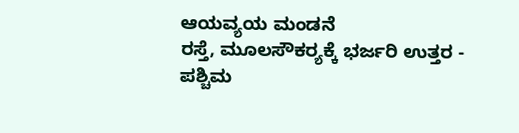ಆಯವ್ಯಯ ಮಂಡನೆ
ರಸ್ತೆ, ಮೂಲಸೌಕರ್‍ಯಕ್ಕೆ ಭರ್ಜರಿ ಉತ್ತರ - ಪಶ್ಚಿಮ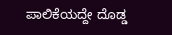ಪಾಲಿಕೆಯದ್ದೇ ದೊಡ್ಡ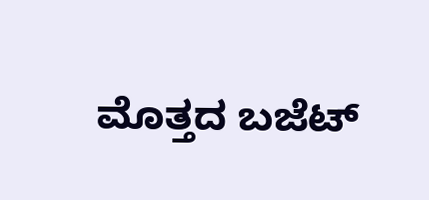ಮೊತ್ತದ ಬಜೆಟ್